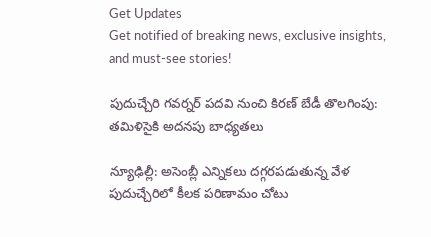Get Updates
Get notified of breaking news, exclusive insights, and must-see stories!

పుదుచ్చేరి గవర్నర్‌ పదవి నుంచి కిరణ్ బేడీ తొలగింపు: తమిళిసైకి అదనపు బాధ్యతలు

న్యూఢిల్లీ: అసెంబ్లీ ఎన్నికలు దగ్గరపడుతున్న వేళ పుదుచ్చేరిలో కీలక పరిణామం చోటు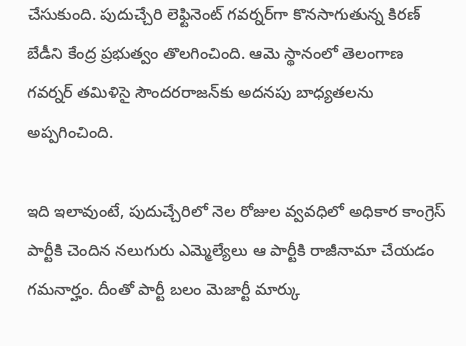చేసుకుంది. పుదుచ్చేరి లెఫ్టినెంట్ గవర్నర్‌గా కొనసాగుతున్న కిరణ్ బేడీని కేంద్ర ప్రభుత్వం తొలగించింది. ఆమె స్థానంలో తెలంగాణ గవర్నర్ తమిళిసై సౌందరరాజన్‌కు అదనపు బాధ్యతలను అప్పగించింది.

ఇది ఇలావుంటే, పుదుచ్చేరిలో నెల రోజుల వ్వవధిలో అధికార కాంగ్రెస్ పార్టీకి చెందిన నలుగురు ఎమ్మెల్యేలు ఆ పార్టీకి రాజీనామా చేయడం గమనార్హం. దీంతో పార్టీ బలం మెజార్టీ మార్కు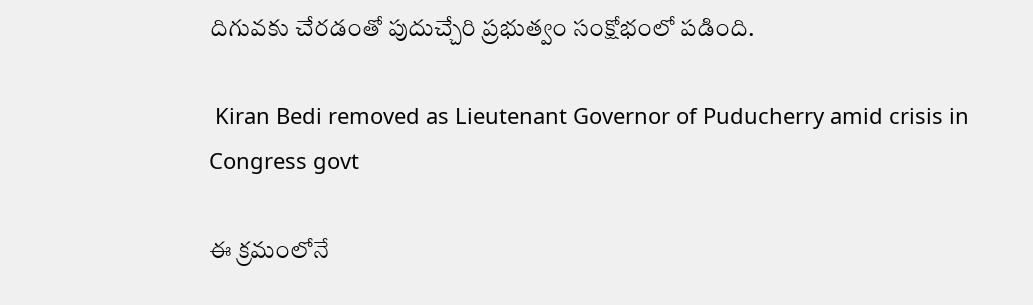దిగువకు చేరడంతో పుదుచ్చేరి ప్రభుత్వం సంక్షోభంలో పడింది.

 Kiran Bedi removed as Lieutenant Governor of Puducherry amid crisis in Congress govt

ఈ క్రమంలోనే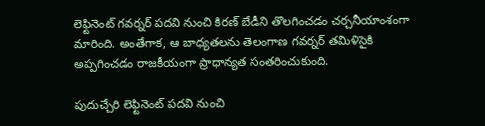లెఫ్టినెంట్ గవర్నర్ పదవి నుంచి కిరణ్ బేడీని తొలగించడం చర్చనీయాంశంగా మారింది. అంతేగాక, ఆ బాధ్యతలను తెలంగాణ గవర్నర్ తమిళిసైకి అప్పగించడం రాజకీయంగా ప్రాధాన్యత సంతరించుకుంది.

పుదుచ్చేరి లెఫ్టినెంట్ పదవి నుంచి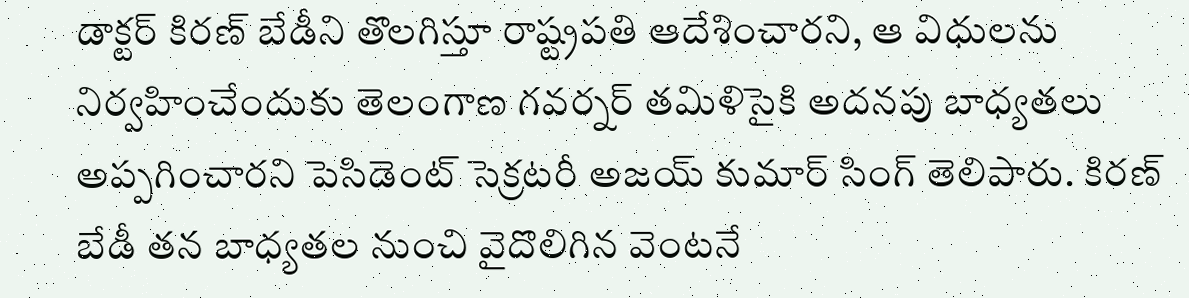డాక్టర్ కిరణ్ బేడీని తొలగిస్తూ రాష్ట్రపతి ఆదేశించారని, ఆ విధులను నిర్వహించేందుకు తెలంగాణ గవర్నర్ తమిళిసైకి అదనపు బాధ్యతలు అప్పగించారని పెసిడెంట్ సెక్రటరీ అజయ్ కుమార్ సింగ్ తెలిపారు. కిరణ్ బేడీ తన బాధ్యతల నుంచి వైదొలిగిన వెంటనే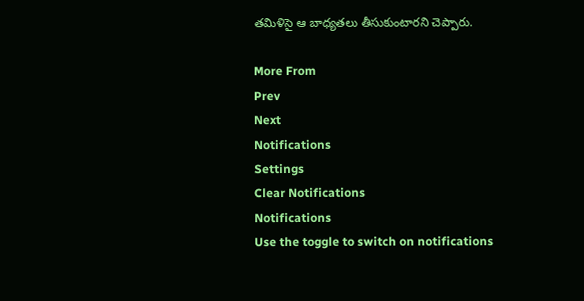తమిళిసై ఆ బాధ్యతలు తీసుకుంటారని చెప్పారు.

More From
Prev
Next
Notifications
Settings
Clear Notifications
Notifications
Use the toggle to switch on notifications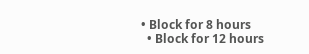• Block for 8 hours
  • Block for 12 hours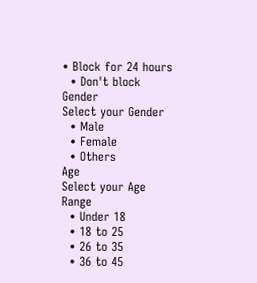• Block for 24 hours
  • Don't block
Gender
Select your Gender
  • Male
  • Female
  • Others
Age
Select your Age Range
  • Under 18
  • 18 to 25
  • 26 to 35
  • 36 to 45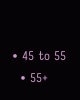• 45 to 55
  • 55+